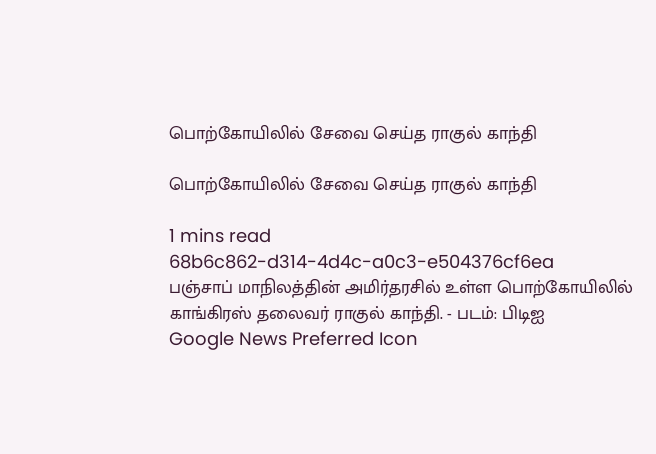பொற்கோயிலில் சேவை செய்த ராகுல் காந்தி

பொற்கோயிலில் சேவை செய்த ராகுல் காந்தி

1 mins read
68b6c862-d314-4d4c-a0c3-e504376cf6ea
பஞ்சாப் மாநிலத்தின் அமிர்தரசில் உள்ள பொற்கோயிலில் காங்கிரஸ் தலைவர் ராகுல் காந்தி. - படம்: பிடிஐ
Google News Preferred Icon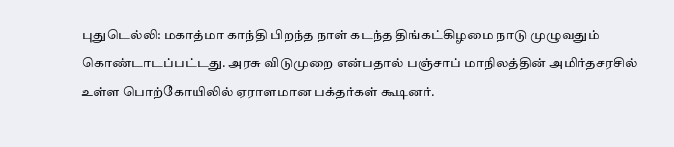புதுடெல்லி: மகாத்மா காந்தி பிறந்த நாள் கடந்த திங்கட்கிழமை நாடு முழுவதும் கொண்டாடப்பட்டது. அரசு விடுமுறை என்பதால் பஞ்சாப் மாநிலத்தின் அமிர்தசரசில் உள்ள பொற்கோயிலில் ஏராளமான பக்தர்கள் கூடினர்.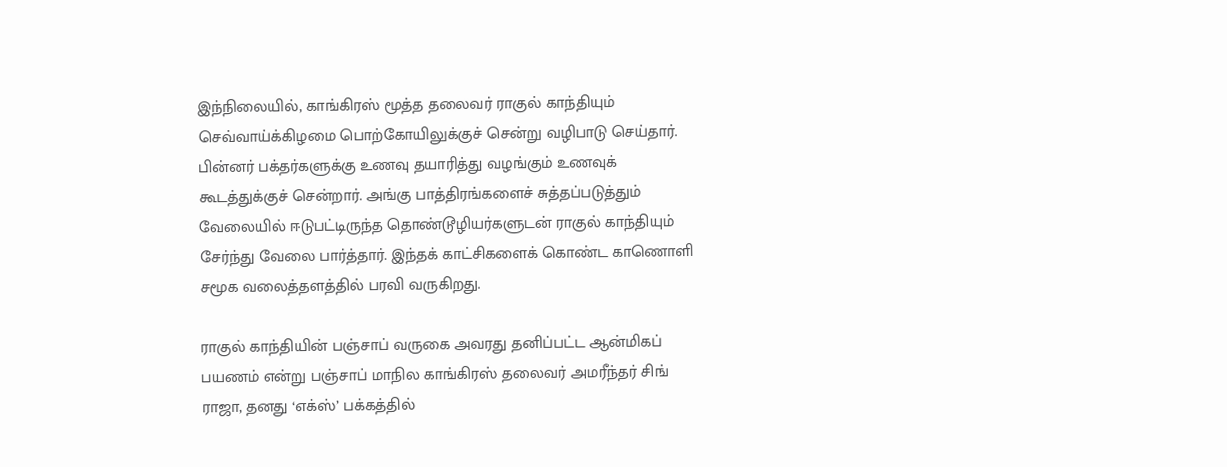இந்நிலையில், காங்கிரஸ் மூத்த தலைவர் ராகுல் காந்தியும் செவ்வாய்க்கிழமை பொற்கோயிலுக்குச் சென்று வழிபாடு செய்தார். பின்னர் பக்தர்களுக்கு உணவு தயாரித்து வழங்கும் உணவுக் கூடத்துக்குச் சென்றார். அங்கு பாத்திரங்களைச் சுத்தப்படுத்தும் வேலையில் ஈடுபட்டிருந்த தொண்டூழியர்களுடன் ராகுல் காந்தியும் சேர்ந்து வேலை பார்த்தார். இந்தக் காட்சிகளைக் கொண்ட காணொளி சமூக வலைத்தளத்தில் பரவி வருகிறது.

ராகுல் காந்தியின் பஞ்சாப் வருகை அவரது தனிப்பட்ட ஆன்மிகப் பயணம் என்று பஞ்சாப் மாநில காங்கிரஸ் தலைவர் அமரீந்தர் சிங் ராஜா, தனது ‘எக்ஸ்’ பக்கத்தில்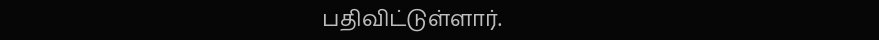பதிவிட்டுள்ளார்.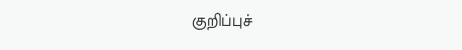குறிப்புச்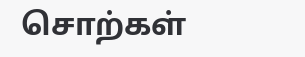சொற்கள்